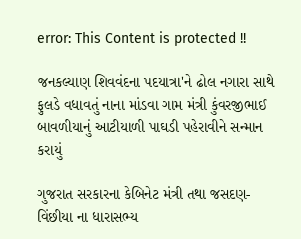error: This Content is protected !!

જનકલ્યાણ શિવવંદના પદયાત્રા'ને ઢોલ નગારા સાથે ફુલડે વધાવતું નાના માંડવા ગામ મંત્રી કુંવરજીભાઈ બાવળીયાનું આટીયાળી પાઘડી પહેરાવીને સન્માન કરાયું

ગુજરાત સરકારના કેબિનેટ મંત્રી તથા જસદણ-વિંછીયા ના ધારાસભ્ય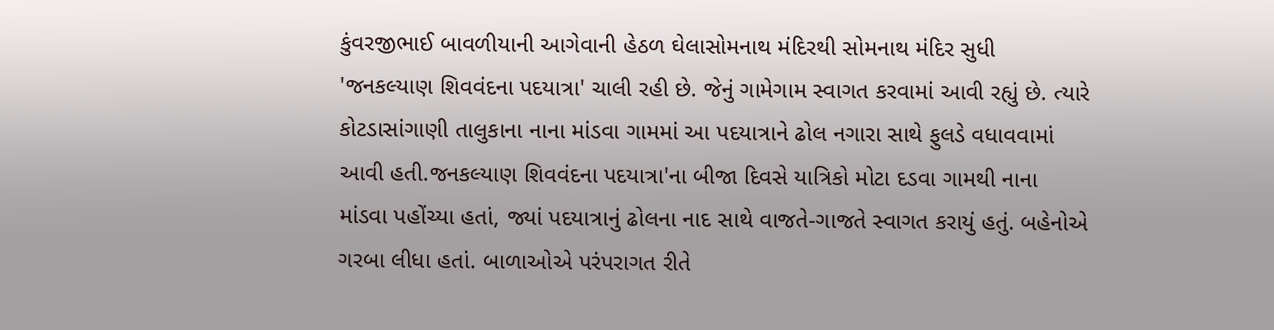કુંવરજીભાઈ બાવળીયાની આગેવાની હેઠળ ઘેલાસોમનાથ મંદિરથી સોમનાથ મંદિર સુધી 'જનકલ્યાણ શિવવંદના પદયાત્રા' ચાલી રહી છે. જેનું ગામેગામ સ્વાગત કરવામાં આવી રહ્યું છે. ત્યારે કોટડાસાંગાણી તાલુકાના નાના માંડવા ગામમાં આ પદયાત્રાને ઢોલ નગારા સાથે ફુલડે વધાવવામાં આવી હતી.જનકલ્યાણ શિવવંદના પદયાત્રા'ના બીજા દિવસે યાત્રિકો મોટા દડવા ગામથી નાના માંડવા પહોંચ્યા હતાં, જ્યાં પદયાત્રાનું ઢોલના નાદ સાથે વાજતે-ગાજતે સ્વાગત કરાયું હતું. બહેનોએ ગરબા લીધા હતાં. બાળાઓએ પરંપરાગત રીતે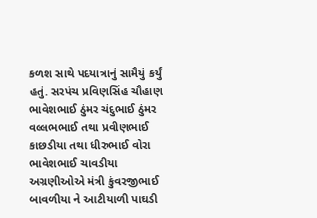કળશ સાથે પદયાત્રાનું સામૈયું કર્યું હતું. સરપંચ પ્રવિણસિંહ ચૌહાણ ભાવેશભાઈ ઠુંમર ચંદુભાઈ ઠુંમર વલ્લભભાઈ તથા પ્રવીણભાઈ કાછડીયા તથા ધીરુભાઈ વોરા ભાવેશભાઈ ચાવડીયા અગ્રણીઓએ મંત્રી કુંવરજીભાઈ બાવળીયા ને આટીયાળી પાઘડી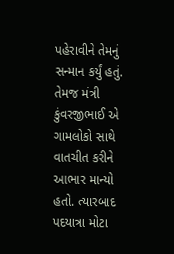પહેરાવીને તેમનું સન્માન કર્યું હતું. તેમજ મંત્રી કુંવરજીભાઈ એ ગામલોકો સાથે વાતચીત કરીને આભાર માન્યો હતો. ત્યારબાદ પદયાત્રા મોટા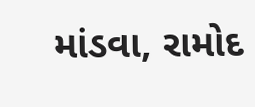માંડવા, રામોદ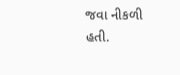જવા નીકળી હતી.